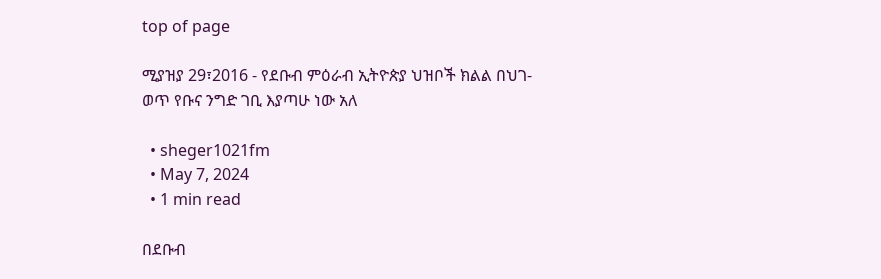top of page

ሚያዝያ 29፣2016 - የደቡብ ምዕራብ ኢትዮጵያ ህዝቦች ክልል በህገ-ወጥ የቡና ንግድ ገቢ እያጣሁ ነው አለ

  • sheger1021fm
  • May 7, 2024
  • 1 min read

በደቡብ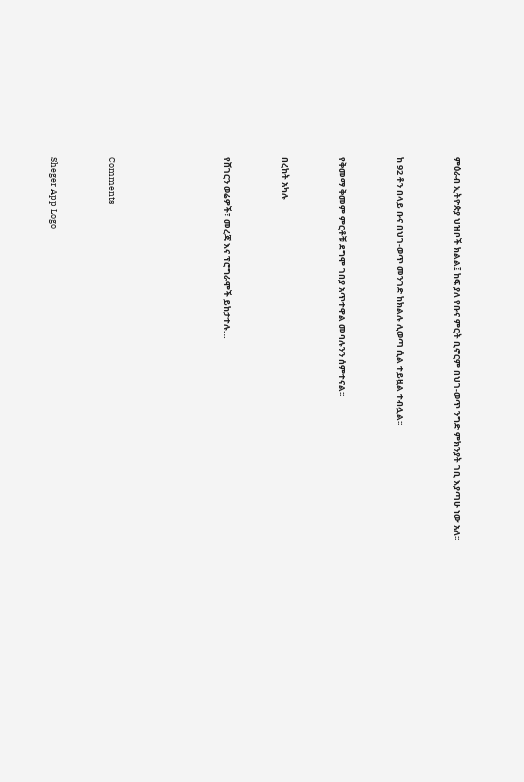ምዕራብ ኢትዮጵያ ህዝቦች ክልል፤ ከፍ ያለ የቡና ምርት ቢኖርም በህገ-ወጥ ንግድ ምክንያት ገቢ እያጣሁ ነው አለ፡፡


ከ 92 ቶን በላይ ቡና በህገ-ወጥ መንገድ ከክልሉ ሊወጣ ሲል ተይዟል ተብሏል፡፡


የቅመማ ቅመም ምርቶቹ ደግሞ ገበያ አጥተዋል መባሉንን ሰምተናል፡፡


በረከት አካሉ


የሸገርን ወሬዎች፣ መረጃ እና ፕሮግራሞች ይከታተሉ…





Comments


Sheger App Logo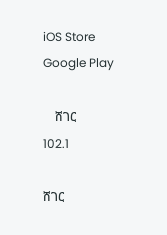iOS Store
Google Play

    ሸገር
102.1

ሸገር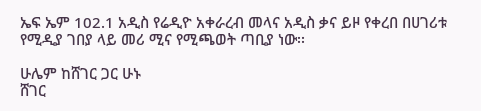ኤፍ ኤም 102.1 አዲስ የሬዲዮ አቀራረብ መላና አዲስ ቃና ይዞ የቀረበ በሀገሪቱ የሚዲያ ገበያ ላይ መሪ ሚና የሚጫወት ጣቢያ ነው፡፡

ሁሌም ከሸገር ጋር ሁኑ
ሸገር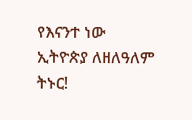የእናንተ ነው
ኢትዮጵያ ለዘለዓለም ትኑር!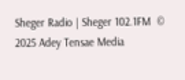Sheger Radio | Sheger 102.1FM  © 2025 Adey Tensae Media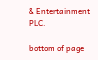& Entertainment PLC.

bottom of page